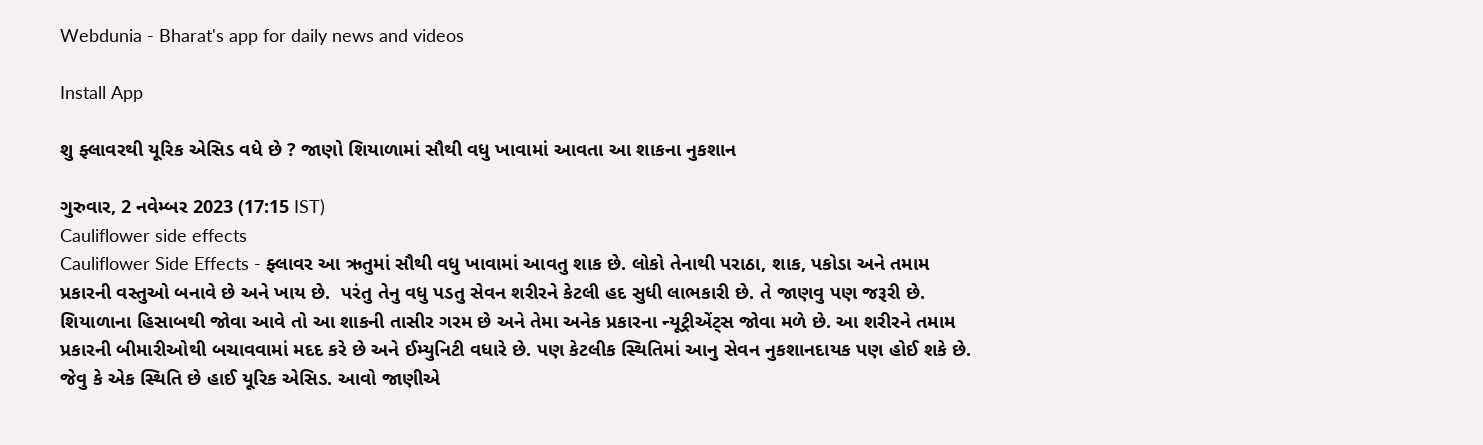Webdunia - Bharat's app for daily news and videos

Install App

શુ ફ્લાવરથી યૂરિક એસિડ વધે છે ? જાણો શિયાળામાં સૌથી વધુ ખાવામાં આવતા આ શાકના નુકશાન

ગુરુવાર, 2 નવેમ્બર 2023 (17:15 IST)
Cauliflower side effects
Cauliflower Side Effects - ફ્લાવર આ ઋતુમાં સૌથી વધુ ખાવામાં આવતુ શાક છે. લોકો તેનાથી પરાઠા, શાક, પકોડા અને તમામ પ્રકારની વસ્તુઓ બનાવે છે અને ખાય છે.  પરંતુ તેનુ વધુ પડતુ સેવન શરીરને કેટલી હદ સુધી લાભકારી છે. તે જાણવુ પણ જરૂરી છે. શિયાળાના હિસાબથી જોવા આવે તો આ શાકની તાસીર ગરમ છે અને તેમા અનેક પ્રકારના ન્યૂટ્રીએંટ્સ જોવા મળે છે. આ શરીરને તમામ પ્રકારની બીમારીઓથી બચાવવામાં મદદ કરે છે અને ઈમ્યુનિટી વધારે છે. પણ કેટલીક સ્થિતિમાં આનુ સેવન નુકશાનદાયક પણ હોઈ શકે છે. જેવુ કે એક સ્થિતિ છે હાઈ યૂરિક એસિડ. આવો જાણીએ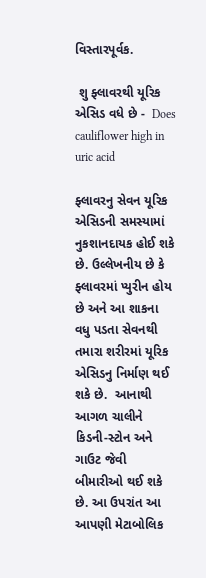વિસ્તારપૂર્વક.

 શુ ફ્લાવરથી યૂરિક એસિડ વધે છે -  Does cauliflower high in uric acid

ફ્લાવરનુ સેવન યૂરિક એસિડની સમસ્યામાં નુકશાનદાયક હોઈ શકે છે. ઉલ્લેખનીય છે કે ફ્લાવરમાં પ્યુરીન હોય છે અને આ શાકના વધુ પડતા સેવનથી તમારા શરીરમાં યૂરિક એસિડનુ નિર્માણ થઈ શકે છે.  આનાથી આગળ ચાલીને કિડની-સ્ટોન અને ગાઉટ જેવી બીમારીઓ થઈ શકે છે. આ ઉપરાંત આ આપણી મેટાબોલિક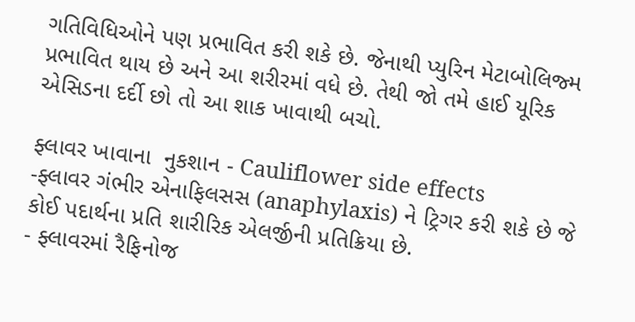ગતિવિધિઓને પણ પ્રભાવિત કરી શકે છે. જેનાથી પ્યુરિન મેટાબોલિજ્મ પ્રભાવિત થાય છે અને આ શરીરમાં વધે છે. તેથી જો તમે હાઈ યૂરિક એસિડના દર્દી છો તો આ શાક ખાવાથી બચો.

ફ્લાવર ખાવાના  નુકશાન - Cauliflower side effects
-ફ્લાવર ગંભીર એનાફિલસસ (anaphylaxis) ને ટ્રિગર કરી શકે છે જે કોઈ પદાર્થના પ્રતિ શારીરિક એલર્જીની પ્રતિક્રિયા છે.
- ફ્લાવરમાં રૈફિનોજ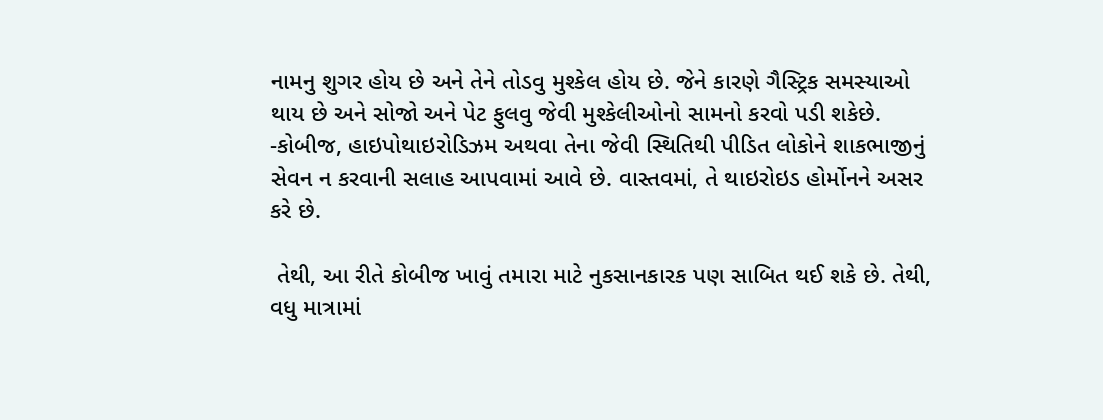નામનુ શુગર હોય છે અને તેને તોડવુ મુશ્કેલ હોય છે. જેને કારણે ગૈસ્ટ્રિક સમસ્યાઓ થાય છે અને સોજો અને પેટ ફુલવુ જેવી મુશ્કેલીઓનો સામનો કરવો પડી શકેછે.
-કોબીજ, હાઇપોથાઇરોડિઝમ અથવા તેના જેવી સ્થિતિથી પીડિત લોકોને શાકભાજીનું સેવન ન કરવાની સલાહ આપવામાં આવે છે. વાસ્તવમાં, તે થાઇરોઇડ હોર્મોનને અસર કરે છે.

 તેથી, આ રીતે કોબીજ ખાવું તમારા માટે નુકસાનકારક પણ સાબિત થઈ શકે છે. તેથી, વધુ માત્રામાં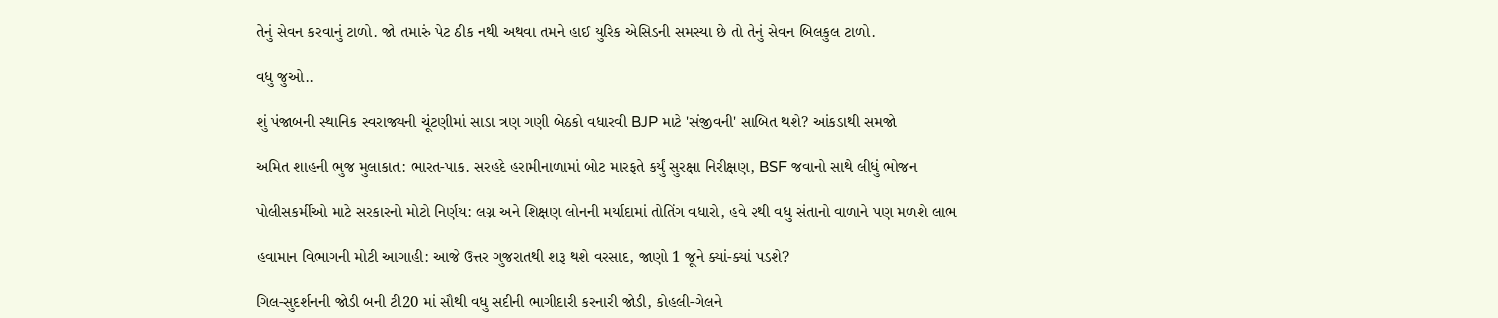તેનું સેવન કરવાનું ટાળો. જો તમારું પેટ ઠીક નથી અથવા તમને હાઈ યુરિક એસિડની સમસ્યા છે તો તેનું સેવન બિલકુલ ટાળો.

વધુ જુઓ..

શું પંજાબની સ્થાનિક સ્વરાજ્યની ચૂંટણીમાં સાડા ત્રણ ગણી બેઠકો વધારવી BJP માટે 'સંજીવની' સાબિત થશે? આંકડાથી સમજો

અમિત શાહની ભુજ મુલાકાત: ભારત-પાક. સરહદે હરામીનાળામાં બોટ મારફતે કર્યું સુરક્ષા નિરીક્ષણ, BSF જવાનો સાથે લીધું ભોજન

પોલીસકર્મીઓ માટે સરકારનો મોટો નિર્ણય: લગ્ન અને શિક્ષણ લોનની મર્યાદામાં તોતિંગ વધારો, હવે ૨થી વધુ સંતાનો વાળાને પણ મળશે લાભ

હવામાન વિભાગની મોટી આગાહી: આજે ઉત્તર ગુજરાતથી શરૂ થશે વરસાદ, જાણો 1 જૂને ક્યાં-ક્યાં પડશે?

ગિલ-સુદર્શનની જોડી બની ટી20 માં સૌથી વધુ સદીની ભાગીદારી કરનારી જોડી, કોહલી-ગેલને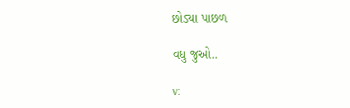છોડ્યા પાછળ

વધુ જુઓ..

v: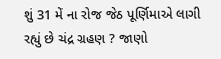શું 31 મેં ના રોજ જેઠ પૂર્ણિમાએ લાગી રહ્યું છે ચંદ્ર ગ્રહણ ? જાણો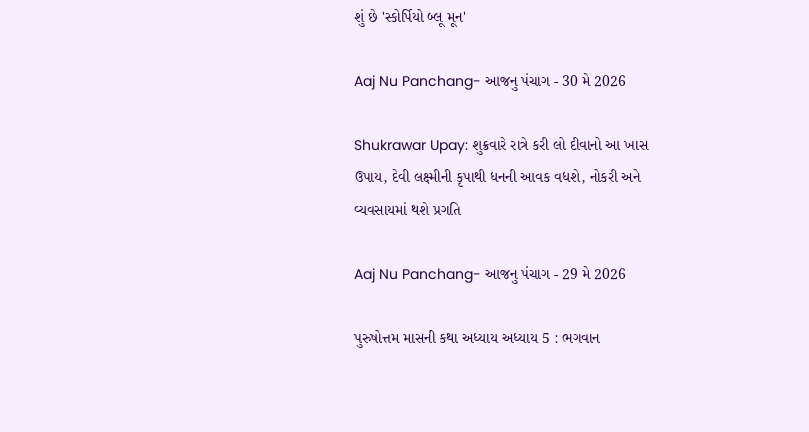શું છે 'સ્કોર્પિયો બ્લૂ મૂન'

Aaj Nu Panchang- આજનુ પંચાગ - 30 મે 2026

Shukrawar Upay: શુક્રવારે રાત્રે કરી લો દીવાનો આ ખાસ ઉપાય, દેવી લક્ષ્મીની કૃપાથી ધનની આવક વધશે, નોકરી અને વ્યવસાયમાં થશે પ્રગતિ

Aaj Nu Panchang- આજનુ પંચાગ - 29 મે 2026

પુરુષોત્તમ માસની કથા અધ્યાય અધ્યાય 5 : ભગવાન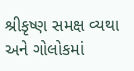શ્રીકૃષ્ણ સમક્ષ વ્યથા અને ગોલોકમાં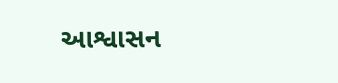આશ્વાસન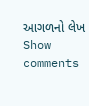આગળનો લેખ
Show comments